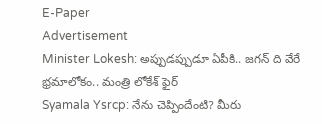E-Paper
Advertisement
Minister Lokesh: అప్పుడప్పుడూ ఏపీకి.. జగన్ ది వేరే భ్రమాలోకం.. మంత్రి లోకేశ్ ఫైర్
Syamala Ysrcp: నేను చెప్పిందేంటి? మీరు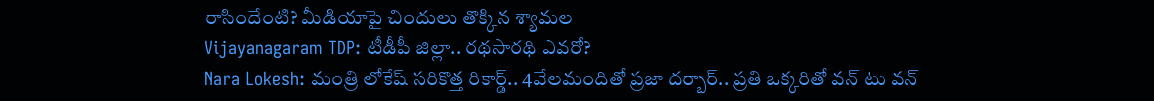రాసిందేంటి? మీడియాపై చిందులు తొక్కిన శ్యామల
Vijayanagaram TDP: టీడీపీ జిల్లా.. రథసారథి ఎవరో?
Nara Lokesh: మంత్రి లోకేష్ సరికొత్త రికార్డ్.. 4వేలమందితో ప్రజా దర్బార్.. ప్రతి ఒక్కరితో వన్ టు వన్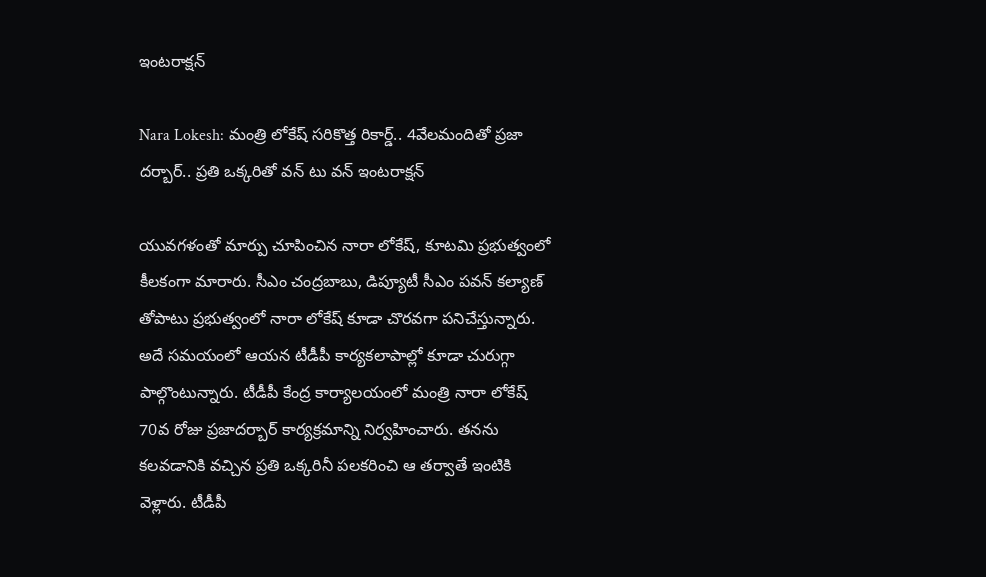ఇంటరాక్షన్

Nara Lokesh: మంత్రి లోకేష్ సరికొత్త రికార్డ్.. 4వేలమందితో ప్రజా దర్బార్.. ప్రతి ఒక్కరితో వన్ టు వన్ ఇంటరాక్షన్

యువగళంతో మార్పు చూపించిన నారా లోకేష్, కూటమి ప్రభుత్వంలో కీలకంగా మారారు. సీఎం చంద్రబాబు, డిప్యూటీ సీఎం పవన్ కల్యాణ్ తోపాటు ప్రభుత్వంలో నారా లోకేష్ కూడా చొరవగా పనిచేస్తున్నారు. అదే సమయంలో ఆయన టీడీపీ కార్యకలాపాల్లో కూడా చురుగ్గా పాల్గొంటున్నారు. టీడీపీ కేంద్ర కార్యాలయంలో మంత్రి నారా లోకేష్ 70వ రోజు ప్రజాదర్బార్ కార్యక్రమాన్ని నిర్వహించారు. తనను కలవడానికి వచ్చిన ప్రతి ఒక్కరినీ పలకరించి ఆ తర్వాతే ఇంటికి వెళ్లారు. టీడీపీ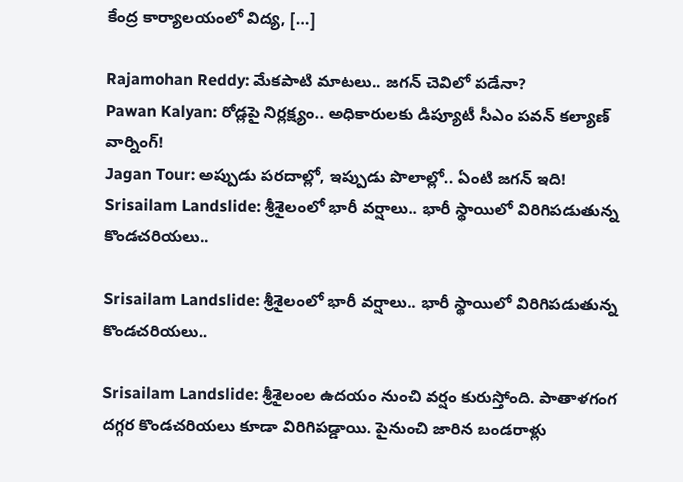కేంద్ర కార్యాలయంలో విద్య, […]

Rajamohan Reddy: మేకపాటి మాటలు.. జగన్ చెవిలో పడేనా?
Pawan Kalyan: రోడ్లపై నిర్లక్ష్యం.. అధికారులకు డిప్యూటీ సీఎం పవన్ కల్యాణ్ వార్నింగ్!
Jagan Tour: అప్పుడు పరదాల్లో, ఇప్పుడు పొలాల్లో.. ఏంటి జగన్ ఇది!
Srisailam Landslide: శ్రీశైలంలో భారీ వర్షాలు.. భారీ స్థాయిలో విరిగిపడుతున్న కొండచరియలు..

Srisailam Landslide: శ్రీశైలంలో భారీ వర్షాలు.. భారీ స్థాయిలో విరిగిపడుతున్న కొండచరియలు..

Srisailam Landslide: శ్రీశైలంల ఉదయం నుంచి వర్షం కురుస్తోంది. పాతాళగంగ దగ్గర కొండచరియలు కూడా విరిగిపడ్డాయి. పైనుంచి జారిన బండరాళ్లు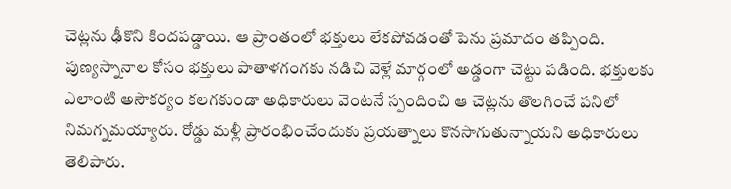చెట్లను ఢీకొని కిందపడ్డాయి. ఆ ప్రాంతంలో భక్తులు లేకపోవడంతో పెను ప్రమాదం తప్పింది. పుణ్యస్నానాల కోసం భక్తులు పాతాళగంగకు నడిచి వెళ్లే మార్గంలో అడ్డంగా చెట్టు పడింది. భక్తులకు ఎలాంటి అసౌకర్యం కలగకుండా అధికారులు వెంటనే స్పందించి ఆ చెట్లను తొలగించే పనిలో నిమగ్నమయ్యారు. రోడ్డు మళ్లీ ప్రారంభించేందుకు ప్రయత్నాలు కొనసాగుతున్నాయని అధికారులు తెలిపారు.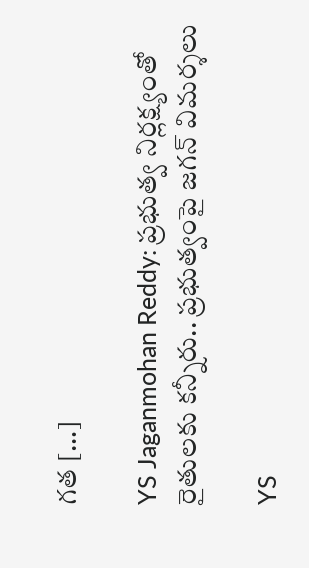గత […]

YS Jaganmohan Reddy: ప్రభుత్వ నిర్లక్ష్యంతో రైతులకు కన్నీరు.. ప్రభుత్వంపై జగన్ విమర్శలు

YS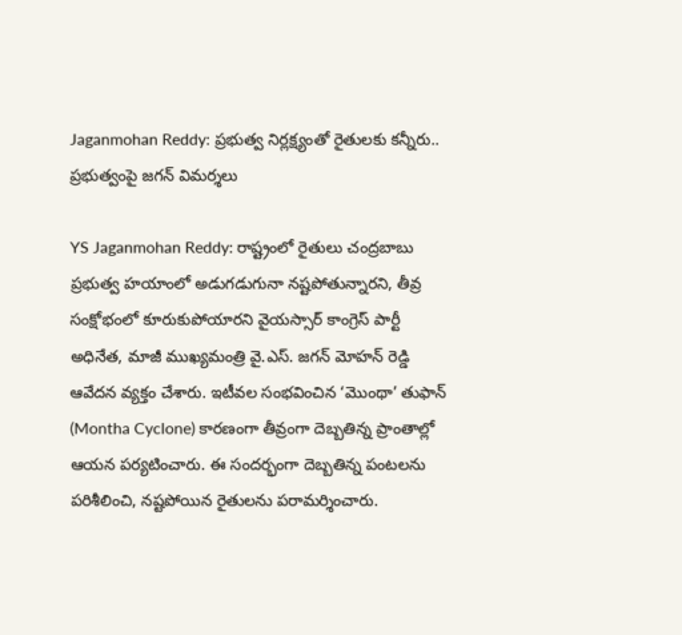Jaganmohan Reddy: ప్రభుత్వ నిర్లక్ష్యంతో రైతులకు కన్నీరు.. ప్రభుత్వంపై జగన్ విమర్శలు

YS Jaganmohan Reddy: రాష్ట్రంలో రైతులు చంద్రబాబు ప్రభుత్వ హయాంలో అడుగడుగునా నష్టపోతున్నారని, తీవ్ర సంక్షోభంలో కూరుకుపోయారని వైయస్సార్ కాంగ్రెస్ పార్టీ అధినేత, మాజీ ముఖ్యమంత్రి వై.ఎస్. జగన్ మోహన్ రెడ్డి ఆవేదన వ్యక్తం చేశారు. ఇటీవల సంభవించిన ‘మొంథా’ తుఫాన్ (Montha Cyclone) కారణంగా తీవ్రంగా దెబ్బతిన్న ప్రాంతాల్లో ఆయన పర్యటించారు. ఈ సందర్భంగా దెబ్బతిన్న పంటలను పరిశీలించి, నష్టపోయిన రైతులను పరామర్శించారు.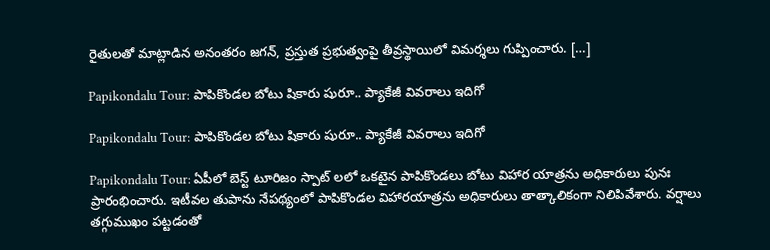రైతులతో మాట్లాడిన అనంతరం జగన్, ప్రస్తుత ప్రభుత్వంపై తీవ్రస్థాయిలో విమర్శలు గుప్పించారు. […]

Papikondalu Tour: పాపికొండల బోటు షికారు షురూ.. ప్యాకేజీ వివరాలు ఇదిగో

Papikondalu Tour: పాపికొండల బోటు షికారు షురూ.. ప్యాకేజీ వివరాలు ఇదిగో

Papikondalu Tour: ఏపీలో బెస్ట్ టూరిజం స్పాట్ లలో ఒకటైన పాపికొండలు బోటు విహార యాత్రను అధికారులు పునః ప్రారంభించారు. ఇటీవల తుపాను నేపథ్యంలో పాపికొండల విహారయాత్రను అధికారులు తాత్కాలికంగా నిలిపివేశారు. వర్షాలు తగ్గుముఖం పట్టడంతో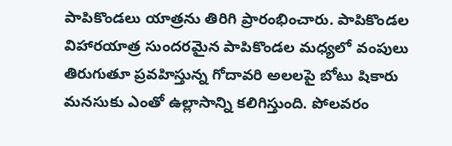పాపికొండలు యాత్రను తిరిగి ప్రారంభించారు. పాపికొండల విహారయాత్ర సుందరమైన పాపికొండల మధ్యలో వంపులు తిరుగుతూ ప్రవహిస్తున్న గోదావరి అలలపై బోటు షికారు మనసుకు ఎంతో ఉల్లాసాన్ని కలిగిస్తుంది. పోలవరం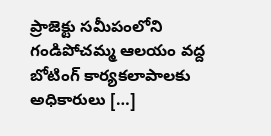ప్రాజెక్టు సమీపంలోని గండిపోచమ్మ ఆలయం వద్ద బోటింగ్ కార్యకలాపాలకు అధికారులు […]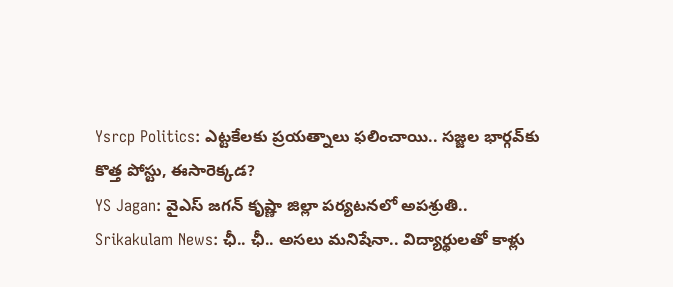Ysrcp Politics: ఎట్టకేలకు ప్రయత్నాలు ఫలించాయి.. సజ్జల భార్గవ్‌కు కొత్త పోస్టు, ఈసారెక్కడ?
YS Jagan: వైఎస్ జగన్ కృష్ణా జిల్లా పర్యటనలో అపశ్రుతి..
Srikakulam News: ఛీ.. ఛీ.. అసలు మనిషేనా.. విద్యార్థులతో కాళ్లు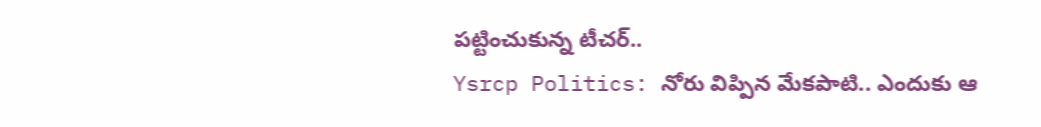పట్టించుకున్న టీచర్..
Ysrcp Politics: నోరు విప్పిన మేకపాటి.. ఎందుకు ఆ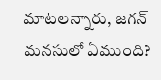మాటలన్నారు, జగన్ మనసులో ఏముంది?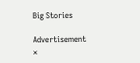Big Stories

Advertisement
×